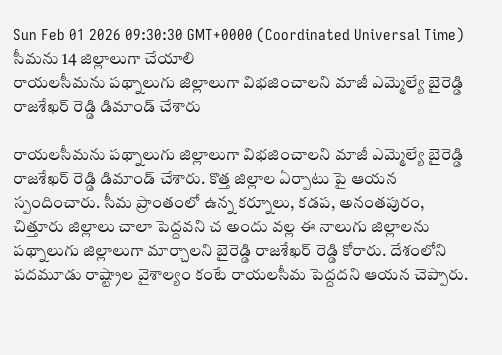Sun Feb 01 2026 09:30:30 GMT+0000 (Coordinated Universal Time)
సీమను 14 జిల్లాలుగా చేయాలి
రాయలసీమను పథ్నాలుగు జిల్లాలుగా విభజించాలని మాజీ ఎమ్మెల్యే బైరెడ్డి రాజశేఖర్ రెడ్డి డిమాండ్ చేశారు

రాయలసీమను పథ్నాలుగు జిల్లాలుగా విభజించాలని మాజీ ఎమ్మెల్యే బైరెడ్డి రాజశేఖర్ రెడ్డి డిమాండ్ చేశారు. కొత్త జిల్లాల ఏర్పాటు పై ఆయన స్పందించారు. సీమ ప్రాంతంలో ఉన్న కర్నూలు, కడప, అనంతపురం, చిత్తూరు జిల్లాలు చాలా పెద్దవని చ అందు వల్ల ఈ నాలుగు జిల్లాలను పథ్నాలుగు జిల్లాలుగా మార్చాలని బైరెడ్డి రాజశేఖర్ రెడ్డి కోరారు. దేశంలోని పదమూడు రాష్ట్రాల వైశాల్యం కంటే రాయలసీమ పెద్దదని ఆయన చెప్పారు.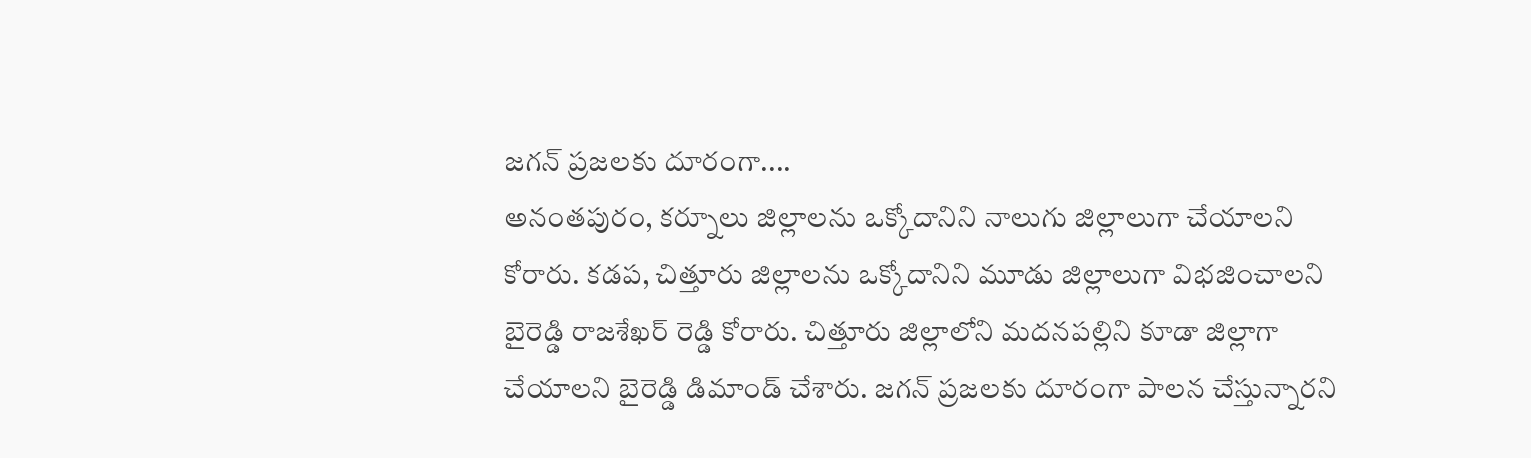జగన్ ప్రజలకు దూరంగా....
అనంతపురం, కర్నూలు జిల్లాలను ఒక్కోదానిని నాలుగు జిల్లాలుగా చేయాలని కోరారు. కడప, చిత్తూరు జిల్లాలను ఒక్కోదానిని మూడు జిల్లాలుగా విభజించాలని బైరెడ్డి రాజశేఖర్ రెడ్డి కోరారు. చిత్తూరు జిల్లాలోని మదనపల్లిని కూడా జిల్లాగా చేయాలని బైరెడ్డి డిమాండ్ చేశారు. జగన్ ప్రజలకు దూరంగా పాలన చేస్తున్నారని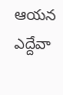ఆయన ఎద్దేవా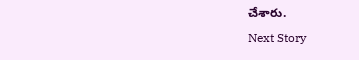చేశారు.
Next Story